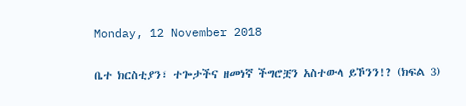Monday, 12 November 2018

ቤተ ክርስቲያን፣ ተጐታችና ዘመነኛ ችግሮቿን አስተውላ ይኾንን!? (ክፍል 3)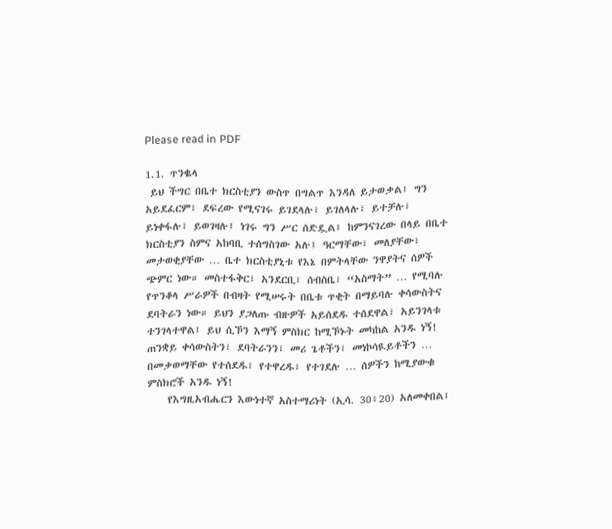Please read in PDF

1.1. ጥንቈላ
 ይህ ችግር በቤተ ክርስቲያን ውስጥ በግልጥ እንዳለ ይታወቃል፤ ግን አይደፈርም፣ ደፍረው የሚናገሩ ይገደላሉ፣ ይገለላሉ፣ ይተቻሉ፣ ይነቀፋሉ፣ ይወገዛሉ፤ ነገሩ ግን ሥር ሰድዷል፤ ከምንናገረው በላይ በቤተ ክርስቲያን ስምና አከባቢ ተሰግስገው አሉ፤ ዓርማቸው፣ መለያቸው፣ መታወቂያቸው … ቤተ ክርስቲያኒቱ የእኔ በምትላቸው ንዋያትና ሰዎች ጭምር ነው። መስተፋቅር፣ አንደርቢ፣ ሰብስቤ፣ “አስማት” … የሚባሉ የጥንቆላ ሥራዎች በብዛት የሚሠሩት በቤቱ ጥቂት በማይባሉ ቀሳውስትና ደባትራን ነው። ይህን ያጋለጡ ብዙዎች አይሰደዱ ተሰደዋል፣ አይንገላቱ ተንገላተዋል፤ ይህ ሲኾን እማኝ ምስክር ከሚኾኑት መካከል አንዱ ነኝ! ጠንቋይ ቀሳውስትን፣ ደባትራንን፣ መሪ ጌቶችን፣ መነኮሳዪይቶችን … በመቃወማቸው የተሰደዱ፣ የተዋረዱ፣ የተገደሉ … ሰዎችን ከሚያውቁ ምስክሮች አንዱ ነኝ!
    የእግዚአብሔርን እውነተኛ አስተማሪነት (ኢሳ. 30፥20) አለመቀበል፤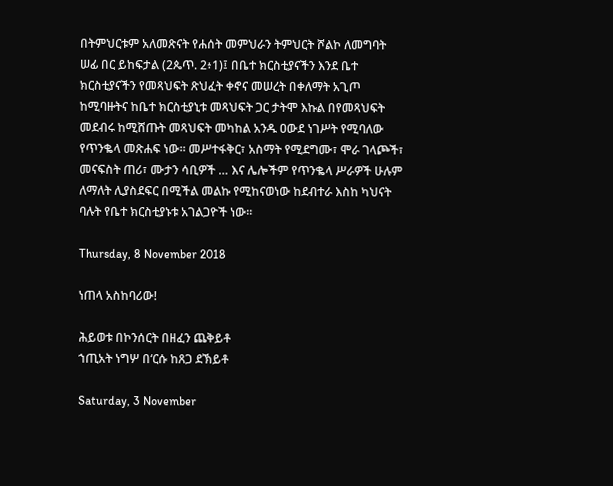በትምህርቱም አለመጽናት የሐሰት መምህራን ትምህርት ሾልኮ ለመግባት ሠፊ በር ይከፍታል (2ጴጥ. 2፥1)፤ በቤተ ክርስቲያናችን እንደ ቤተ ክርስቲያናችን የመጻህፍት ጽህፈት ቀኖና መሠረት በቀለማት አጊጦ ከሚባዙትና ከቤተ ክርስቲያኒቱ መጻህፍት ጋር ታትሞ እኩል በየመጻህፍት መደብሩ ከሚሸጡት መጻህፍት መካከል አንዱ ዐውደ ነገሥት የሚባለው የጥንቈላ መጽሐፍ ነው። መሥተፋቅር፣ አስማት የሚደግሙ፣ ሞራ ገላጮች፣ መናፍስት ጠሪ፣ ሙታን ሳቢዎች … እና ሌሎችም የጥንቈላ ሥራዎች ሁሉም ለማለት ሊያስደፍር በሚችል መልኩ የሚከናወነው ከደብተራ እስከ ካህናት ባሉት የቤተ ክርስቲያኑቱ አገልጋዮች ነው።

Thursday, 8 November 2018

ነጠላ አስከባሪው!

ሕይወቱ በኮንሰርት በዘፈን ጨቅይቶ
ኀጢአት ነግሦ በʻርሱ ከጸጋ ደኽይቶ

Saturday, 3 November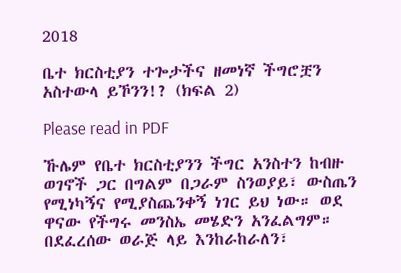2018

ቤተ ክርስቲያን ተጐታችና ዘመነኛ ችግሮቿን አስተውላ ይኾንን!? (ክፍል 2)

Please read in PDF

ኹሌም የቤተ ክርስቲያንን ችግር አንስተን ከብዙ ወገኖች ጋር በግልም በጋራም ስንወያይ፣ ውስጤን የሚነካኝና የሚያስጨንቀኝ ነገር ይህ ነው። ወደ ዋናው የችግሩ መንስኤ መሄድን አንፈልግም። በደፈረሰው ወራጅ ላይ እንከራከራለን፣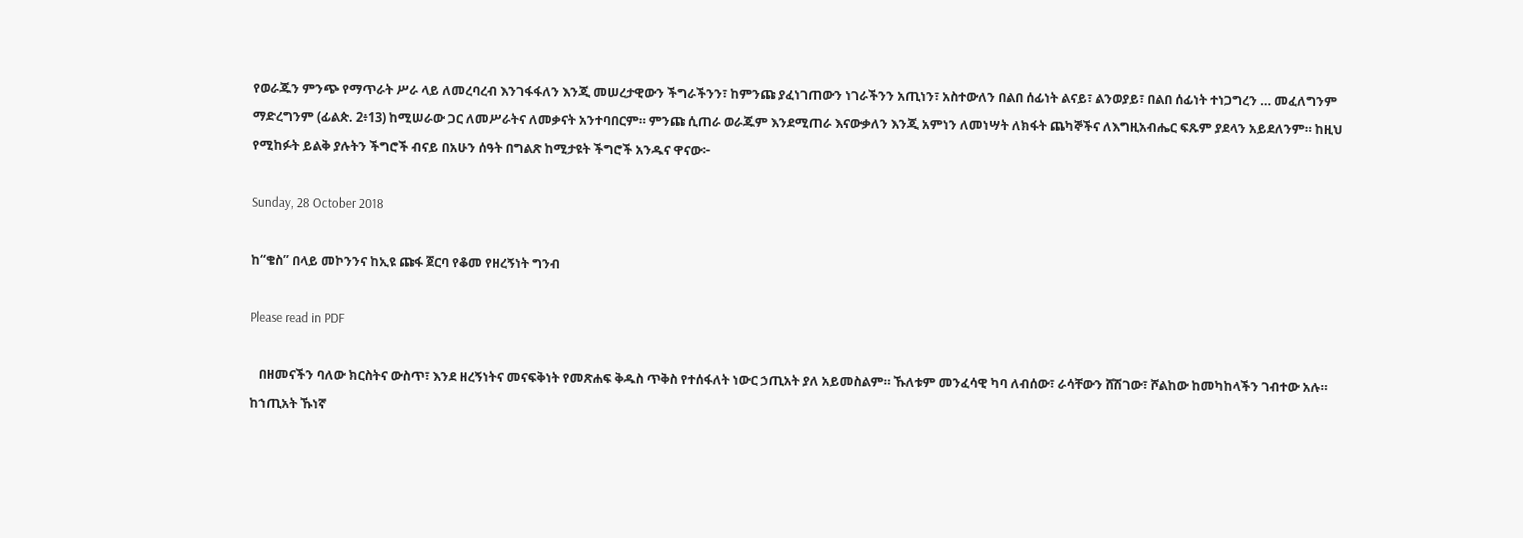የወራጁን ምንጭ የማጥራት ሥራ ላይ ለመረባረብ እንገፋፋለን እንጂ መሠረታዊውን ችግራችንን፣ ከምንጩ ያፈነገጠውን ነገራችንን አጢነን፣ አስተውለን በልበ ሰፊነት ልናይ፣ ልንወያይ፣ በልበ ሰፊነት ተነጋግረን … መፈለግንም ማድረግንም (ፊልጵ. 2፥13) ከሚሠራው ጋር ለመሥራትና ለመቃናት አንተባበርም። ምንጩ ሲጠራ ወራጁም እንደሚጠራ እናውቃለን እንጂ አምነን ለመነሣት ለክፋት ጨካኞችና ለእግዚአብሔር ፍጹም ያደላን አይደለንም። ከዚህ የሚከፉት ይልቅ ያሉትን ችግሮች ብናይ በአሁን ሰዓት በግልጽ ከሚታዩት ችግሮች አንዱና ዋናው፦

Sunday, 28 October 2018

ከ“ቄስ” በላይ መኮንንና ከኢዩ ጩፋ ጀርባ የቆመ የዘረኝነት ግንብ

Please read in PDF

   በዘመናችን ባለው ክርስትና ውስጥ፣ እንደ ዘረኝነትና መናፍቅነት የመጽሐፍ ቅዱስ ጥቅስ የተሰፋለት ነውር ኃጢአት ያለ አይመስልም። ኹለቱም መንፈሳዊ ካባ ለብሰው፣ ራሳቸውን ሸሽገው፣ ሾልከው ከመካከላችን ገብተው አሉ። ከኀጢአት ኹነኛ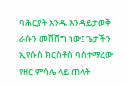ባሕርያት አንዱ እንዳይታወቅ ራሱን መሸሸግ ነው፤ ጌታችን ኢየሱስ ክርስቶስ ባስተማረው የዘር ምሳሌ ላይ ጠላት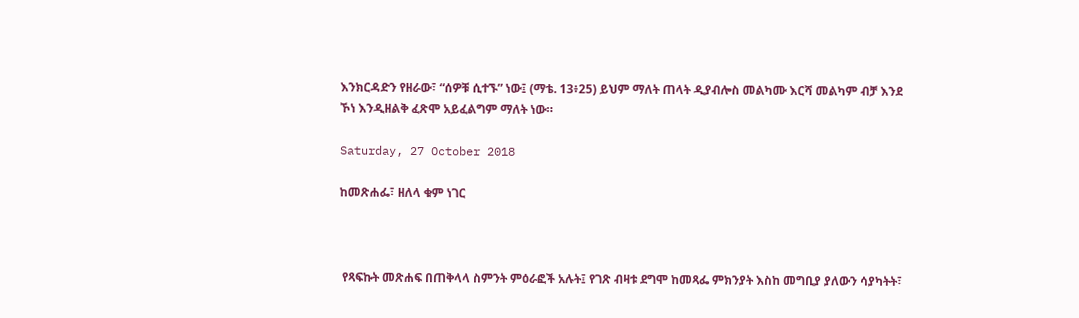እንክርዳድን የዘራው፣ “ሰዎቹ ሲተኙ” ነው፤ (ማቴ. 13፥25) ይህም ማለት ጠላት ዲያብሎስ መልካሙ እርሻ መልካም ብቻ እንደ ኾነ እንዲዘልቅ ፈጽሞ አይፈልግም ማለት ነው።

Saturday, 27 October 2018

ከመጽሐፌ፣ ዘለላ ቁም ነገር



 የጻፍኩት መጽሐፍ በጠቅላላ ስምንት ምዕራፎች አሉት፤ የገጽ ብዛቱ ደግሞ ከመጻፌ ምክንያት እስከ መግቢያ ያለውን ሳያካትት፣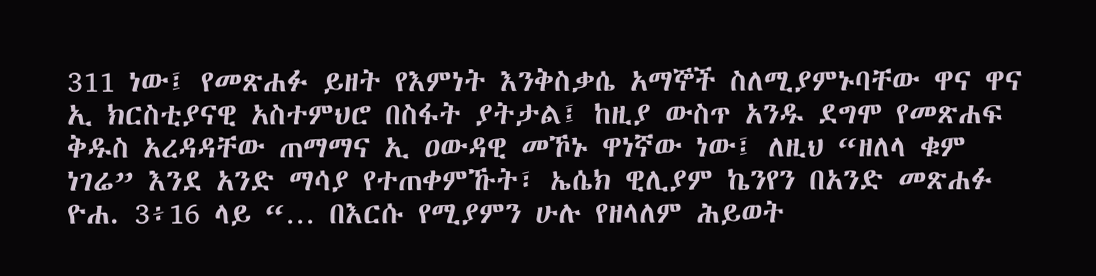311 ነው፤ የመጽሐፉ ይዘት የእምነት እንቅስቃሴ አማኞች ስለሚያምኑባቸው ዋና ዋና ኢ ክርስቲያናዊ አስተምህሮ በስፋት ያትታል፤ ከዚያ ውስጥ አንዱ ደግሞ የመጽሐፍ ቅዱስ አረዳዳቸው ጠማማና ኢ ዐውዳዊ መኾኑ ዋነኛው ነው፤ ለዚህ “ዘለላ ቁም ነገሬ” እንደ አንድ ማሳያ የተጠቀምኹት፣ ኤሴክ ዊሊያም ኬንየን በአንድ መጽሐፉ ዮሐ. 3፥16 ላይ “… በእርሱ የሚያምን ሁሉ የዘላለም ሕይወት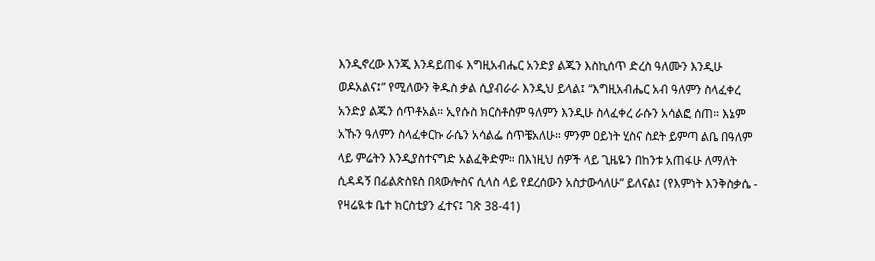እንዲኖረው እንጂ እንዳይጠፋ እግዚአብሔር አንድያ ልጁን እስኪሰጥ ድረስ ዓለሙን እንዲሁ ወዶአልና፤” የሚለውን ቅዱስ ቃል ሲያብራራ እንዲህ ይላል፤ “እግዚአብሔር አብ ዓለምን ስላፈቀረ አንድያ ልጁን ሰጥቶአል። ኢየሱስ ክርስቶስም ዓለምን እንዲሁ ስላፈቀረ ራሱን አሳልፎ ሰጠ። እኔም አኹን ዓለምን ስላፈቀርኩ ራሴን አሳልፌ ሰጥቼአለሁ። ምንም ዐይነት ሂስና ስደት ይምጣ ልቤ በዓለም ላይ ምሬትን እንዲያስተናግድ አልፈቅድም። በእነዚህ ሰዎች ላይ ጊዜዬን በከንቱ አጠፋሁ ለማለት ሲዳዳኝ በፊልጵስዩስ በጳውሎስና ሲላስ ላይ የደረሰውን አስታውሳለሁ” ይለናል፤ (የእምነት እንቅስቃሴ - የዛሬዪቱ ቤተ ክርስቲያን ፈተና፤ ገጽ 38-41)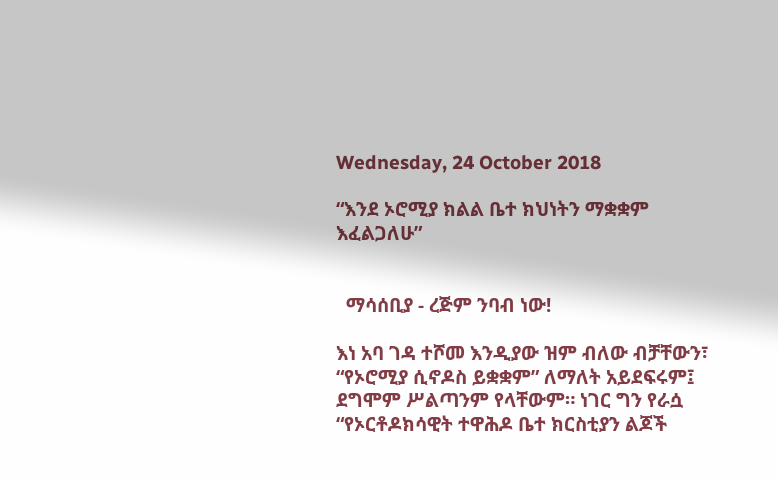Wednesday, 24 October 2018

“እንደ ኦሮሚያ ክልል ቤተ ክህነትን ማቋቋም እፈልጋለሁ”


  ማሳሰቢያ - ረጅም ንባብ ነው!

እነ አባ ገዳ ተሾመ እንዲያው ዝም ብለው ብቻቸውን፣ “የኦሮሚያ ሲኖዶስ ይቋቋም” ለማለት አይደፍሩም፤ ደግሞም ሥልጣንም የላቸውም። ነገር ግን የራሷ “የኦርቶዶክሳዊት ተዋሕዶ ቤተ ክርስቲያን ልጆች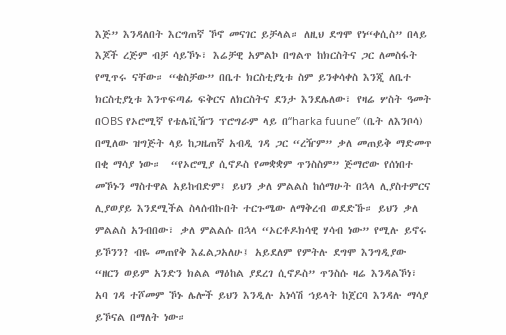እጅ” እንዳለበት እርግጠኛ ኾኖ መናገር ይቻላል። ለዚህ ደግሞ የነ“ቀሲስ” በላይ እጆች ረጅም ብቻ ሳይኾኑ፣ እሬቻዊ አምልኮ በግልጥ ከክርስትና ጋር ለመስፋት የሚጥሩ ናቸው። “ቄስቻው” በቤተ ክርስቲያኒቱ ስም ይንቀሳቀስ እንጂ ለቤተ ክርስቲያኒቱ እንጥፍጣፊ ፍቅርና ለክርስትና ደንታ እንደሌለው፣ የዛሬ ሦስት ዓመት በOBS የኦሮሚኛ የቴሌቪዥን ፕሮግራም ላይ በ“harka fuune” (ቤት ለእንቦሳ) በሚለው ዝግጅት ላይ ከጋዜጠኛ አብዲ ገዳ ጋር “ረዥም” ቃለ መጠይቅ ማድመጥ በቂ ማሳያ ነው።  “የኦሮሚያ ሲኖዶስ የመቋቋም ጥንስስም” ጅማሮው የሰነበተ መኾኑን ማስተዋል አይከብድም፤ ይህን ቃለ ምልልስ ከሰማሁት በኋላ ሊያስተምርና ሊያወያይ እንደሚችል ስላሰብኩበት ተርጉሜው ለማቅረብ ወደድኹ። ይህን ቃለ ምልልስ አንብበው፣ ቃለ ምልልሱ በኋላ “ኦርቶዶክሳዊ ሃሳብ ነው” የሚሉ ይኖሩ ይኾንን? ብዬ መጠየቅ እፈልጋአለሁ፤ አይደለም የምትሉ ደግሞ እንግዲያው “ዘርን ወይም አንድን ክልል ማዕከል ያደረገ ሲኖዶስ” ጥንስሱ ዛሬ እንዳልኾነ፣ አባ ገዳ ተሾመም ኾኑ ሌሎች ይህን እንዲሉ አነሳሽ ኀይላት ከጀርባ እንዳሉ ማሳያ ይኾናል በማለት ነው።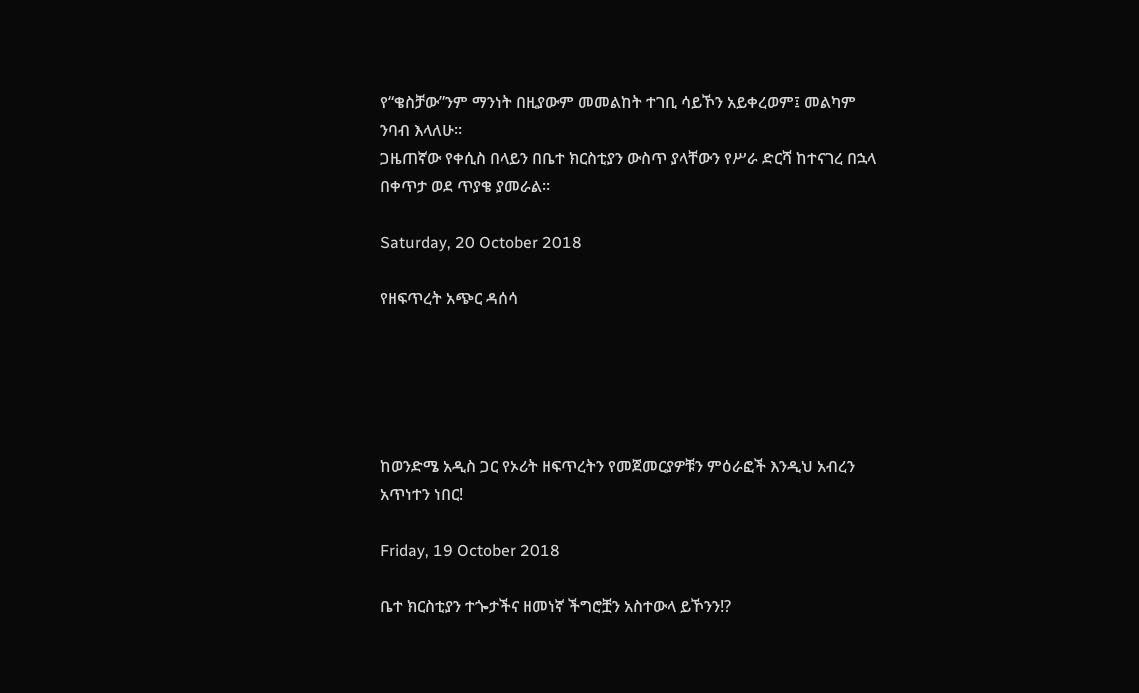የ“ቄስቻው”ንም ማንነት በዚያውም መመልከት ተገቢ ሳይኾን አይቀረወም፤ መልካም ንባብ እላለሁ።
ጋዜጠኛው የቀሲስ በላይን በቤተ ክርስቲያን ውስጥ ያላቸውን የሥራ ድርሻ ከተናገረ በኋላ በቀጥታ ወደ ጥያቄ ያመራል።

Saturday, 20 October 2018

የዘፍጥረት አጭር ዳሰሳ





ከወንድሜ አዲስ ጋር የኦሪት ዘፍጥረትን የመጀመርያዎቹን ምዕራፎች እንዲህ አብረን አጥነተን ነበር!

Friday, 19 October 2018

ቤተ ክርስቲያን ተጐታችና ዘመነኛ ችግሮቿን አስተውላ ይኾንን!?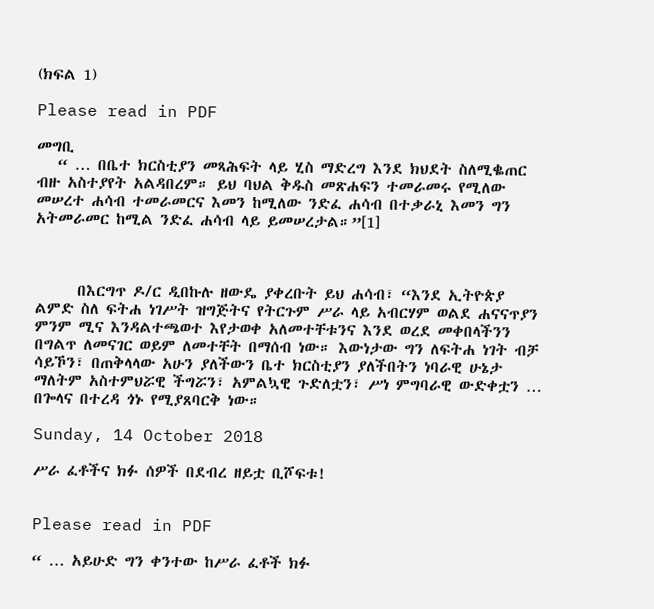(ክፍል 1)

Please read in PDF

መግቢ
   “ … በቤተ ክርስቲያን መጻሕፍት ላይ ሂስ ማድረግ እንደ ክህደት ስለሚቈጠር ብዙ አስተያየት አልዳበረም። ይህ ባህል ቅዱስ መጽሐፍን ተመራመሩ የሚለው መሠረተ ሐሳብ ተመራመርና እመን ከሚለው ንድፈ ሐሳብ በተቃራኒ እመን ግን አትመራመር ከሚል ንድፈ ሐሳብ ላይ ይመሠረታል።”[1]



      በእርግጥ ዶ/ር ዲበኩሉ ዘውዴ ያቀረቡት ይህ ሐሳብ፣ “እንደ ኢትዮጵያ ልምድ ስለ ፍትሐ ነገሥት ዝግጅትና የትርጉም ሥራ ላይ አብርሃም ወልደ ሐናናጥያን ምንም ሚና እንዳልተጫወተ እየታወቀ አለመተቸቱንና እንደ ወረደ መቀበላችንን በግልጥ ለመናገር ወይም ለመተቸት በማሰብ ነው። እውነታው ግን ለፍትሐ ነገት ብቻ ሳይኾን፣ በጠቅላላው አሁን ያለችውን ቤተ ክርስቲያን ያለችበትን ነባራዊ ሁኔታ ማለትም አስተምህሯዊ ችግሯን፣ አምልኳዊ ጉድለቷን፣ ሥነ ምግባራዊ ውድቀቷን … በጐላና በተረዳ ጎኑ የሚያጸባርቅ ነው።

Sunday, 14 October 2018

ሥራ ፈቶችና ክፉ ሰዎች በደብረ ዘይቷ ቢሾፍቱ!


Please read in PDF

“ … አይሁድ ግን ቀንተው ከሥራ ፈቶች ክፉ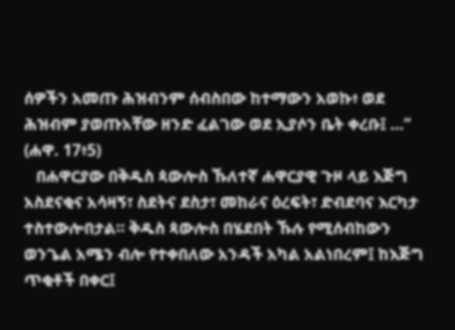ሰዎችን አመጡ ሕዝብንም ሰብስበው ከተማውን አወኩ፥ ወደ ሕዝብም ያወጡአቸው ዘንድ ፈልገው ወደ ኢያሶን ቤት ቀረቡ፤ …” (ሐዋ. 17፥5)
   በሐዋርያው በቅዱስ ጳውሎስ ኹለተኛ ሐዋርያዊ ጉዞ ላይ እጅግ አስደናቂና አሳዛኝ፣ ስደትና ደስታ፣ መከራና ዕረፍት፣ ድብደባና እርካታ ተስተውሎበታል። ቅዱስ ጳውሎስ በሄደበት ኹሉ የሚሰብከውን ወንጌል አሜን ብሎ የተቀበለው አንዳች አካል አልነበረም፤ ከእጅግ ጥቂቶች በቀር፤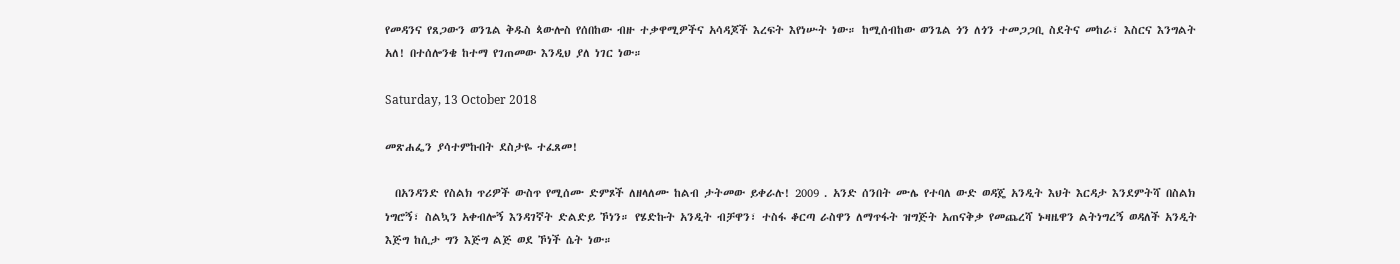የመዳንና የጸጋውን ወንጌል ቅዱስ ጳውሎስ የሰበከው ብዙ ተቃዋሚዎችና አሳዳጆች እረፍት እየነሡት ነው። ከሚሰብከው ወንጌል ጎን ለጎን ተመጋጋቢ ስደትና መከራ፣ እስርና እንግልት አለ! በተሰሎንቄ ከተማ የገጠመው እንዲህ ያለ ነገር ነው።

Saturday, 13 October 2018

መጽሐፌን ያሳተምኩበት ደስታዬ ተፈጸመ!

  በአንዳንድ የስልክ ጥሪዎች ውስጥ የሚሰሙ ድምጾች ለዘላለሙ ከልብ ታትመው ይቀራሉ! 2009 . አንድ ሰንበት ሙሌ የተባለ ውድ ወዳጄ አንዲት እህት እርዳታ እንደምትሻ በስልክ ነግሮኝ፣ ስልኳን አቀብሎኝ እንዳገኛት ድልድይ ኾነን። የሄድኩት አንዲት ብቻዋን፣ ተስፋ ቆርጣ ራስዋን ለማጥፋት ዝግጅት አጠናቅቃ የመጨረሻ ኑዛዜዋን ልትነግረኝ ወዳለች አንዲት እጅግ ከሲታ ግን እጅግ ልጅ ወደ ኾነች ሴት ነው።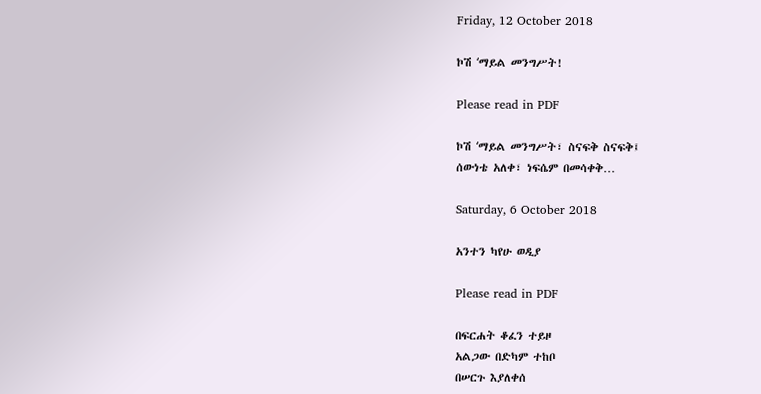Friday, 12 October 2018

ኮሽ ʻማይል መንግሥት!

Please read in PDF

ኮሽ ʻማይል መንግሥት፣ ስናፍቅ ስናፍቅ፤
ሰውነቴ አለቀ፣ ነፍሴም በመሳቀቅ…

Saturday, 6 October 2018

አንተን ካየሁ ወዲያ

Please read in PDF

በፍርሐት ቆፈን ተይዞ
አልጋው በድካም ተከቦ
በሠርጉ እያለቀሰ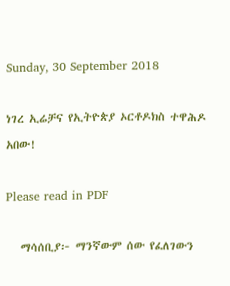Sunday, 30 September 2018

ነገረ ኢሬቻና የኢትዮጵያ ኦርቶዶክስ ተዋሕዶ አበው!

Please read in PDF

   ማሳሰቢያ፦ ማንኛውም ሰው የፈለገውን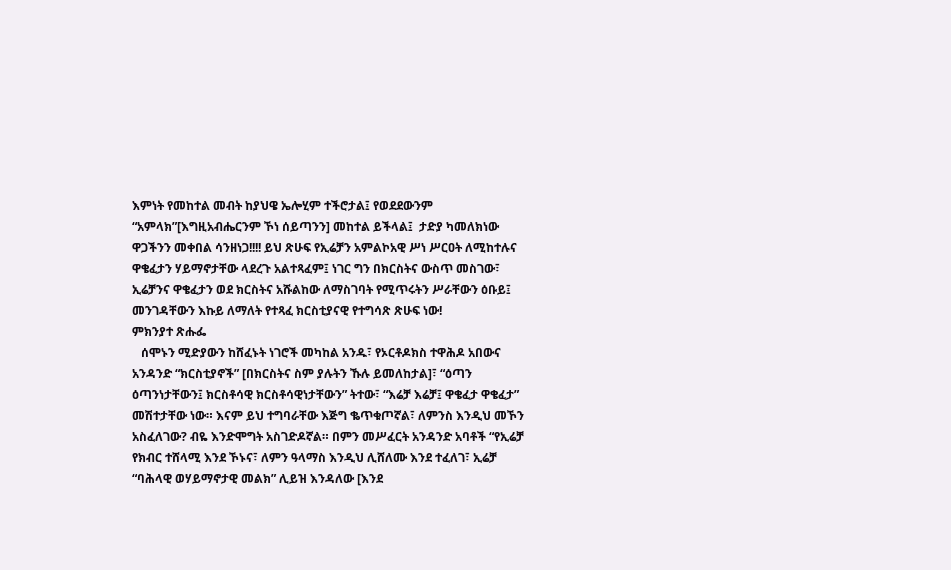እምነት የመከተል መብት ከያህዌ ኤሎሂም ተችሮታል፤ የወደደውንም “አምላክ”[እግዚአብሔርንም ኾነ ሰይጣንን] መከተል ይችላል፤  ታድያ ካመለክነው ዋጋችንን መቀበል ሳንዘነጋ!!!! ይህ ጽሁፍ የኢሬቻን አምልኮአዊ ሥነ ሥርዐት ለሚከተሉና ዋቄፈታን ሃይማኖታቸው ላደረጉ አልተጻፈም፤ ነገር ግን በክርስትና ውስጥ መስገው፣ ኢሬቻንና ዋቄፈታን ወደ ክርስትና አሹልከው ለማስገባት የሚጥሩትን ሥራቸውን ዕቡይ፤ መንገዳቸውን እኩይ ለማለት የተጻፈ ክርስቲያናዊ የተግሳጽ ጽሁፍ ነው!
ምክንያተ ጽሑፌ
   ሰሞኑን ሚድያውን ከሸፈኑት ነገሮች መካከል አንዱ፣ የኦርቶዶክስ ተዋሕዶ አበውና አንዳንድ “ክርስቲያኖች” [በክርስትና ስም ያሉትን ኹሉ ይመለከታል]፣ “ዕጣን ዕጣንነታቸውን፤ ክርስቶሳዊ ክርስቶሳዊነታቸውን” ትተው፣ “እሬቻ እሬቻ፤ ዋቄፈታ ዋቄፈታ” መሽተታቸው ነው። እናም ይህ ተግባራቸው እጅግ ቈጥቁጦኛል፣ ለምንስ እንዲህ መኾን አስፈለገው? ብዬ እንድሞግት አስገድዶኛል። በምን መሥፈርት አንዳንድ አባቶች “የኢሬቻ የክብር ተሸላሚ እንደ ኾኑና፣ ለምን ዓላማስ እንዲህ ሊሸለሙ እንደ ተፈለገ፣ ኢሬቻ “ባሕላዊ ወሃይማኖታዊ መልክ” ሊይዝ እንዳለው [እንደ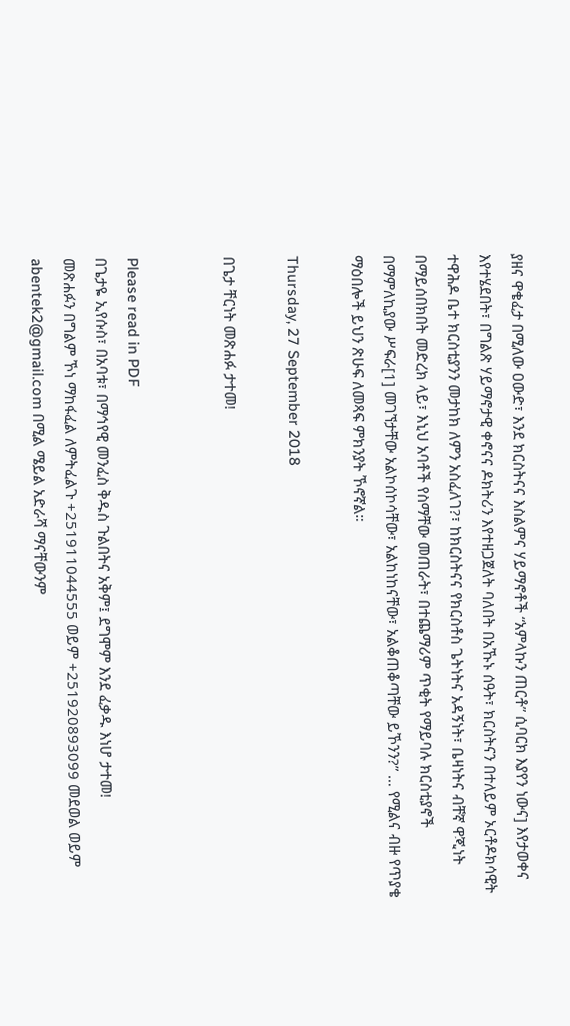ያዘና ዋቄፈታ በሚለው ዐውድ፣ እንደ ክርስትናና እስልምና ሃይማኖቶች “አምላኩን ጠርቶ” ሲባርክ እያየን ነውና] እየታወቀና እየተሄደበት፣ በግልጽ ሃይማኖታዊ ቀኖናና ዶክትሪን እየተዘጋጀለት ባለበት በአኹኑ ሰዓት፣ ክርስትናን በተለይም ኦርቶዶክሳዊት ተዋሕዶ ቤተ ክርስቲያንን መታከክ ለምን አስፈለገ?፣ ከክርስትናና የክርስቶስ ጌትነትና አዳኝነት፣ ቤዛነትና ብቸኛ ዋጂነት በማይሰበክበት መድረክ ላይ፣ እኒህ አባቶች የስማቸው መጠራት፣ በተጨማሪም ጥቂት የማይባሉ ክርስቲያኖች በማምለኪያው ሥፍራ[1] መገኘታቸው አልኮሰኮሳቸው፣ አልከነከናቸው፣ አልቆጠቆጣቸው ይኾንን?” … የሚልና ብዙ የጥያቄ ማዕበሎች ይህን ጽሁፍ ለመጻፍ ምክንያት ኾኖኛል።

Thursday, 27 September 2018

በጌታ ቸርነት መጽሐፉ ታተመ!


Please read in PDF
በጌታዬ ኢየሱስ፣ በአባቱ፣ በማኅየዊ መንፈስ ቅዱስ ጉልበትና አቅም፤ ደግሞም እንደ ፈቃዱ እነሆ ታተመ!
መጽሐፉን በግልም ኾነ ማከፋፈል ለምትፈልጉ +251911044555 ወይም +251920893099 መደወል ወይም abentek2@gmail.com በሚል ሜይል አድራሻ ማናቸውንም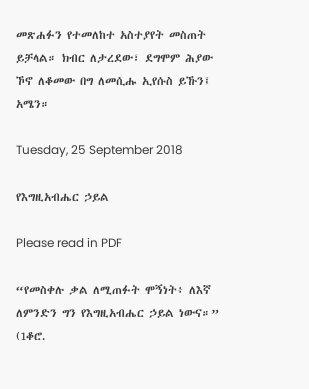መጽሐፉን የተመለከተ አስተያየት መስጠት ይቻላል። ክብር ለታረደው፣ ደግሞም ሕያው ኾኖ ለቆመው በግ ለመሲሑ ኢየሱስ ይኹን፤ አሜን።

Tuesday, 25 September 2018

የእግዚአብሔር ኃይል

Please read in PDF

“የመስቀሉ ቃል ለሚጠፉት ሞኝነት፥ ለእኛ ለምንድን ግን የእግዚአብሔር ኃይል ነውና።”
(1ቆሮ.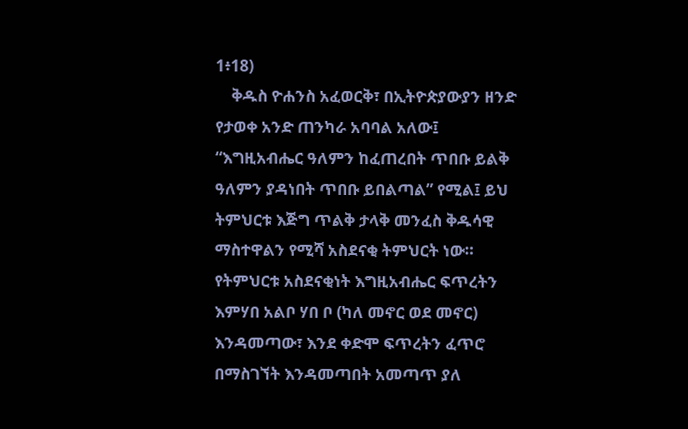1፥18)
    ቅዱስ ዮሐንስ አፈወርቅ፣ በኢትዮጵያውያን ዘንድ የታወቀ አንድ ጠንካራ አባባል አለው፤ “እግዚአብሔር ዓለምን ከፈጠረበት ጥበቡ ይልቅ ዓለምን ያዳነበት ጥበቡ ይበልጣል” የሚል፤ ይህ ትምህርቱ እጅግ ጥልቅ ታላቅ መንፈስ ቅዱሳዊ ማስተዋልን የሚሻ አስደናቂ ትምህርት ነው። የትምህርቱ አስደናቂነት እግዚአብሔር ፍጥረትን እምሃበ አልቦ ሃበ ቦ (ካለ መኖር ወደ መኖር) እንዳመጣው፣ እንደ ቀድሞ ፍጥረትን ፈጥሮ በማስገኘት እንዳመጣበት አመጣጥ ያለ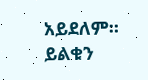አይደለም። ይልቁን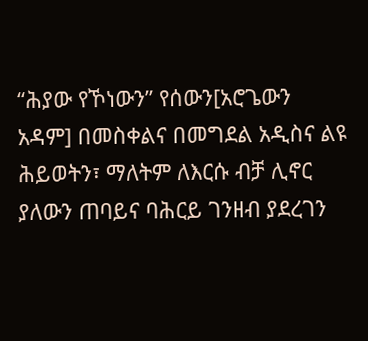“ሕያው የኾነውን” የሰውን[አሮጌውን አዳም] በመስቀልና በመግደል አዲስና ልዩ ሕይወትን፣ ማለትም ለእርሱ ብቻ ሊኖር ያለውን ጠባይና ባሕርይ ገንዘብ ያደረገን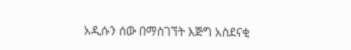አዲሱን ሰው በማስገኘት እጅግ አስደናቂ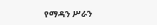የማዳን ሥራን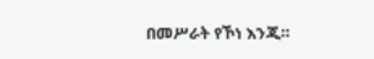በመሥራት የኾነ እንጂ።